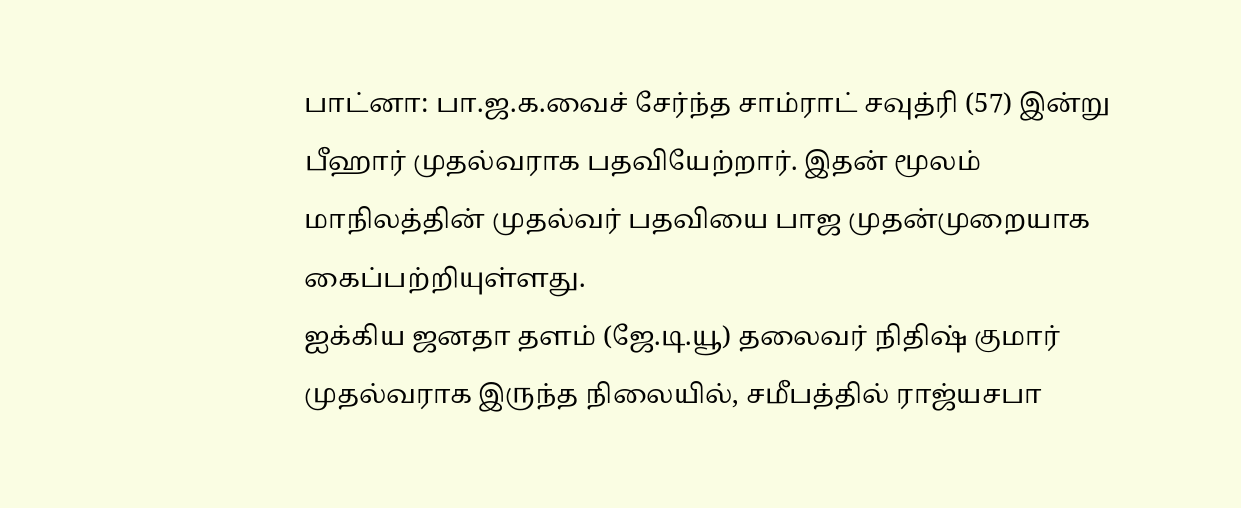பாட்னா: பா.ஜ.க.வைச் சேர்ந்த சாம்ராட் சவுத்ரி (57) இன்று பீஹார் முதல்வராக பதவியேற்றார். இதன் மூலம் மாநிலத்தின் முதல்வர் பதவியை பாஜ முதன்முறையாக கைப்பற்றியுள்ளது.
ஐக்கிய ஜனதா தளம் (ஜே.டி.யூ) தலைவர் நிதிஷ் குமார் முதல்வராக இருந்த நிலையில், சமீபத்தில் ராஜ்யசபா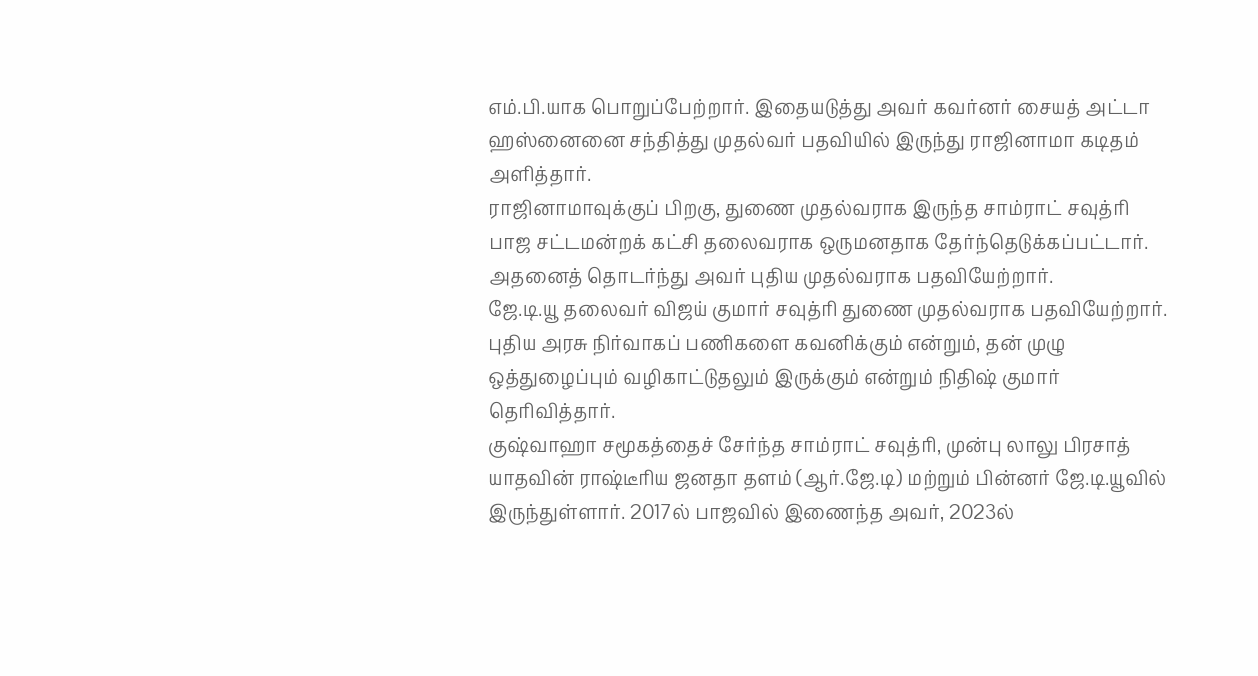எம்.பி.யாக பொறுப்பேற்றார். இதையடுத்து அவர் கவர்னர் சையத் அட்டா ஹஸ்னைனை சந்தித்து முதல்வர் பதவியில் இருந்து ராஜினாமா கடிதம் அளித்தார்.
ராஜினாமாவுக்குப் பிறகு, துணை முதல்வராக இருந்த சாம்ராட் சவுத்ரி பாஜ சட்டமன்றக் கட்சி தலைவராக ஒருமனதாக தேர்ந்தெடுக்கப்பட்டார். அதனைத் தொடர்ந்து அவர் புதிய முதல்வராக பதவியேற்றார்.
ஜே.டி.யூ தலைவர் விஜய் குமார் சவுத்ரி துணை முதல்வராக பதவியேற்றார். புதிய அரசு நிர்வாகப் பணிகளை கவனிக்கும் என்றும், தன் முழு ஒத்துழைப்பும் வழிகாட்டுதலும் இருக்கும் என்றும் நிதிஷ் குமார் தெரிவித்தார்.
குஷ்வாஹா சமூகத்தைச் சேர்ந்த சாம்ராட் சவுத்ரி, முன்பு லாலு பிரசாத் யாதவின் ராஷ்டீரிய ஜனதா தளம் (ஆர்.ஜே.டி) மற்றும் பின்னர் ஜே.டி.யூவில் இருந்துள்ளார். 2017ல் பாஜவில் இணைந்த அவர், 2023ல்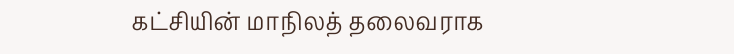கட்சியின் மாநிலத் தலைவராக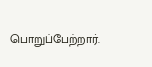பொறுப்பேற்றார்.